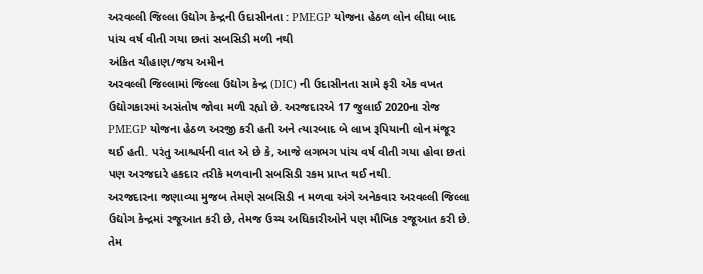અરવલ્લી જિલ્લા ઉદ્યોગ કેન્દ્રની ઉદાસીનતા : PMEGP યોજના હેઠળ લોન લીધા બાદ પાંચ વર્ષ વીતી ગયા છતાં સબસિડી મળી નથી
અંકિત ચૌહાણ/જય અમીન
અરવલ્લી જિલ્લામાં જિલ્લા ઉદ્યોગ કેન્દ્ર (DIC) ની ઉદાસીનતા સામે ફરી એક વખત ઉદ્યોગકારમાં અસંતોષ જોવા મળી રહ્યો છે. અરજદારએ 17 જુલાઈ 2020ના રોજ PMEGP યોજના હેઠળ અરજી કરી હતી અને ત્યારબાદ બે લાખ રૂપિયાની લોન મંજૂર થઈ હતી. પરંતુ આશ્ચર્યની વાત એ છે કે, આજે લગભગ પાંચ વર્ષ વીતી ગયા હોવા છતાં પણ અરજદારે હકદાર તરીકે મળવાની સબસિડી રકમ પ્રાપ્ત થઈ નથી.
અરજદારના જણાવ્યા મુજબ તેમણે સબસિડી ન મળવા અંગે અનેકવાર અરવલ્લી જિલ્લા ઉદ્યોગ કેન્દ્રમાં રજૂઆત કરી છે, તેમજ ઉચ્ચ અધિકારીઓને પણ મૌખિક રજૂઆત કરી છે. તેમ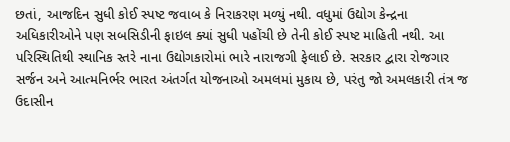છતાં, આજદિન સુધી કોઈ સ્પષ્ટ જવાબ કે નિરાકરણ મળ્યું નથી. વધુમાં ઉદ્યોગ કેન્દ્રના અધિકારીઓને પણ સબસિડીની ફાઇલ ક્યાં સુધી પહોંચી છે તેની કોઈ સ્પષ્ટ માહિતી નથી. આ પરિસ્થિતિથી સ્થાનિક સ્તરે નાના ઉદ્યોગકારોમાં ભારે નારાજગી ફેલાઈ છે. સરકાર દ્વારા રોજગાર સર્જન અને આત્મનિર્ભર ભારત અંતર્ગત યોજનાઓ અમલમાં મુકાય છે, પરંતુ જો અમલકારી તંત્ર જ ઉદાસીન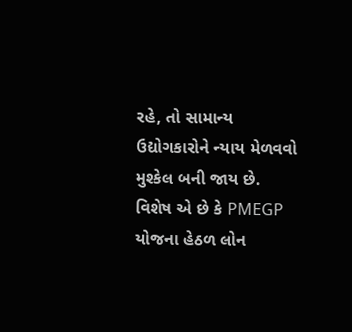રહે, તો સામાન્ય ઉદ્યોગકારોને ન્યાય મેળવવો મુશ્કેલ બની જાય છે.
વિશેષ એ છે કે PMEGP યોજના હેઠળ લોન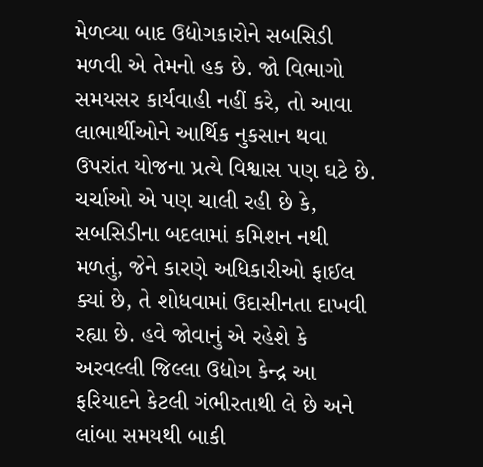મેળવ્યા બાદ ઉદ્યોગકારોને સબસિડી મળવી એ તેમનો હક છે. જો વિભાગો સમયસર કાર્યવાહી નહીં કરે, તો આવા લાભાર્થીઓને આર્થિક નુકસાન થવા ઉપરાંત યોજના પ્રત્યે વિશ્વાસ પણ ઘટે છે. ચર્ચાઓ એ પણ ચાલી રહી છે કે, સબસિડીના બદલામાં કમિશન નથી મળતું, જેને કારણે અધિકારીઓ ફાઈલ ક્યાં છે, તે શોધવામાં ઉદાસીનતા દાખવી રહ્યા છે. હવે જોવાનું એ રહેશે કે અરવલ્લી જિલ્લા ઉદ્યોગ કેન્દ્ર આ ફરિયાદને કેટલી ગંભીરતાથી લે છે અને લાંબા સમયથી બાકી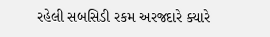રહેલી સબસિડી રકમ અરજદારે ક્યારે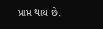પ્રાપ્ત થાય છે.